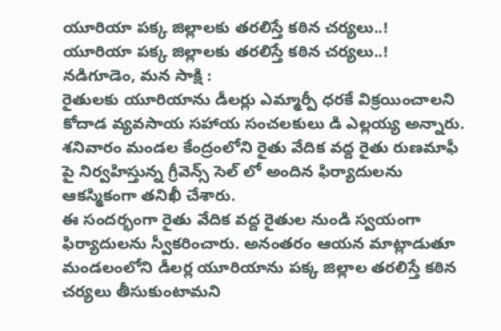యూరియా పక్క జిల్లాలకు తరలిస్తే కఠిన చర్యలు..!
యూరియా పక్క జిల్లాలకు తరలిస్తే కఠిన చర్యలు..!
నడిగూడెం, మన సాక్షి :
రైతులకు యూరియాను డీలర్లు ఎమ్మార్పీ ధరకే విక్రయించాలని కోదాడ వ్యవసాయ సహాయ సంచలకులు డి ఎల్లయ్య అన్నారు. శనివారం మండల కేంద్రంలోని రైతు వేదిక వద్ద రైతు రుణమాఫీ పై నిర్వహిస్తున్న గ్రీవెన్స్ సెల్ లో అందిన ఫిర్యాదులను ఆకస్మికంగా తనిఖీ చేశారు.
ఈ సందర్భంగా రైతు వేదిక వద్ద రైతుల నుండి స్వయంగా ఫిర్యాదులను స్వీకరించారు. అనంతరం ఆయన మాట్లాడుతూ మండలంలోని డీలర్ల యూరియాను పక్క జిల్లాల తరలిస్తే కఠిన చర్యలు తీసుకుంటామని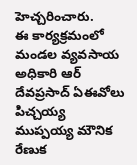హెచ్చరించారు.
ఈ కార్యక్రమంలో మండల వ్యవసాయ అధికారి ఆర్ దేవప్రసాద్ ఏఈవోలు పిచ్చయ్య ముప్పయ్య మౌనిక రేణుక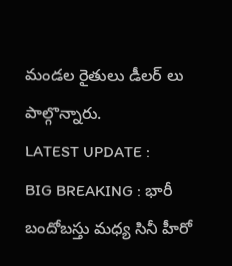మండల రైతులు డీలర్ లు పాల్గొన్నారు.
LATEST UPDATE :
BIG BREAKING : భారీ బందోబస్తు మధ్య సినీ హీరో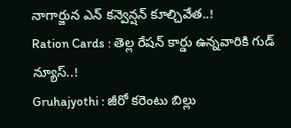నాగార్జున ఎన్ కన్వెన్షన్ కూల్చివేత..!
Ration Cards : తెల్ల రేషన్ కార్డు ఉన్నవారికి గుడ్ న్యూస్..!
Gruhajyothi : జీరో కరెంటు బిల్లు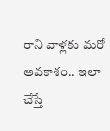రాని వాళ్లకు మరో అవకాశం.. ఇలా చేస్తే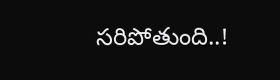సరిపోతుంది..!